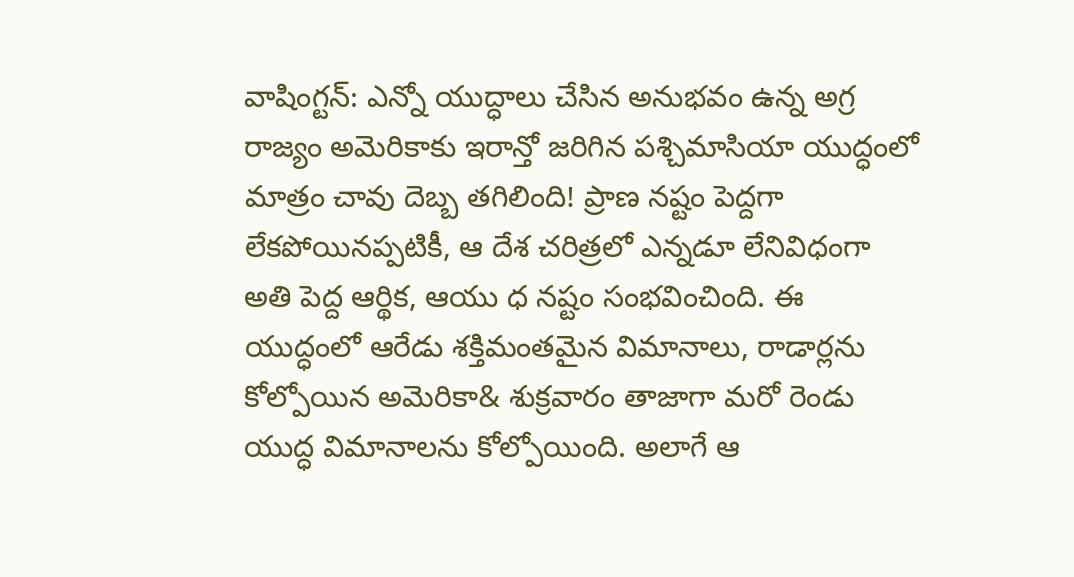వాషింగ్టన్: ఎన్నో యుద్ధాలు చేసిన అనుభవం ఉన్న అగ్ర రాజ్యం అమెరికాకు ఇరాన్తో జరిగిన పశ్చిమాసియా యుద్ధంలో మాత్రం చావు దెబ్బ తగిలింది! ప్రాణ నష్టం పెద్దగా లేకపోయినప్పటికీ, ఆ దేశ చరిత్రలో ఎన్నడూ లేనివిధంగా అతి పెద్ద ఆర్థిక, ఆయు ధ నష్టం సంభవించింది. ఈ యుద్ధంలో ఆరేడు శక్తిమంతమైన విమానాలు, రాడార్లను కోల్పోయిన అమెరికా& శుక్రవారం తాజాగా మరో రెండు యుద్ధ విమానాలను కోల్పోయింది. అలాగే ఆ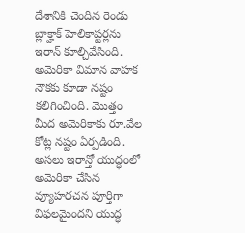దేశానికి చెందిన రెండు బ్లాక్హాక్ హెలికాప్టర్లను ఇరాన్ కూల్చివేసింది. అమెరికా విమాన వాహక నౌకకు కూడా నష్టం కలిగించింది. మొత్తం మీద అమెరికాకు రూ.వేల కోట్ల నష్టం ఏర్పడింది.
అసలు ఇరాన్తో యుద్ధంలో అమెరికా చేసిన వ్యూహరచన పూర్తిగా విఫలమైందని యుద్ధ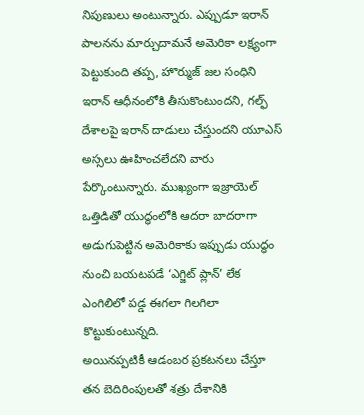నిపుణులు అంటున్నారు. ఎప్పుడూ ఇరాన్ పాలనను మార్చుదామనే అమెరికా లక్ష్యంగా పెట్టుకుంది తప్ప, హొర్ముజ్ జల సంధిని ఇరాన్ ఆధీనంలోకి తీసుకొంటుందని, గల్ఫ్ దేశాలపై ఇరాన్ దాడులు చేస్తుందని యూఎస్ అస్సలు ఊహించలేదని వారు పేర్కొంటున్నారు. ముఖ్యంగా ఇజ్రాయెల్ ఒత్తిడితో యుద్ధంలోకి ఆదరా బాదరాగా అడుగుపెట్టిన అమెరికాకు ఇప్పుడు యుద్ధం నుంచి బయటపడే ‘ఎగ్జిట్ ప్లాన్’ లేక ఎంగిలిలో పడ్డ ఈగలా గిలగిలా కొట్టుకుంటున్నది.
అయినప్పటికీ ఆడంబర ప్రకటనలు చేస్తూ తన బెదిరింపులతో శత్రు దేశానికి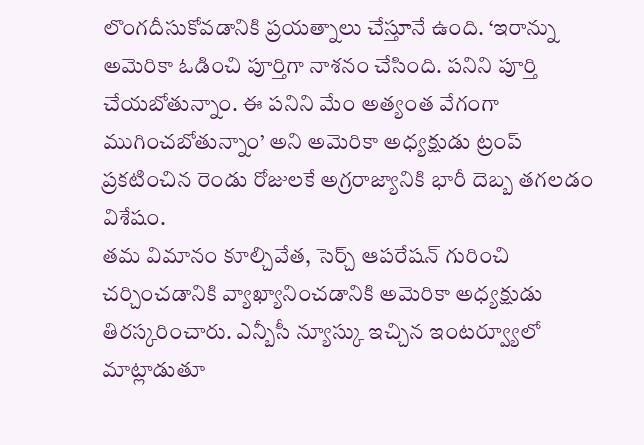లొంగదీసుకోవడానికి ప్రయత్నాలు చేస్తూనే ఉంది. ‘ఇరాన్ను అమెరికా ఓడించి పూర్తిగా నాశనం చేసింది. పనిని పూర్తి చేయబోతున్నాం. ఈ పనిని మేం అత్యంత వేగంగా ముగించబోతున్నాం’ అని అమెరికా అధ్యక్షుడు ట్రంప్ ప్రకటించిన రెండు రోజులకే అగ్రరాజ్యానికి భారీ దెబ్బ తగలడం విశేషం.
తమ విమానం కూల్చివేత, సెర్చ్ ఆపరేషన్ గురించి చర్చించడానికి వ్యాఖ్యానించడానికి అమెరికా అధ్యక్షుడు తిరస్కరించారు. ఎన్బీసీ న్యూస్కు ఇచ్చిన ఇంటర్వ్యూలో మాట్లాడుతూ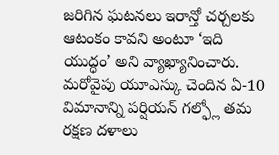జరిగిన ఘటనలు ఇరాన్తో చర్చలకు ఆటంకం కావని అంటూ ‘ఇది యుద్ధం’ అని వ్యాఖ్యానించారు. మరోవైపు యూఎస్కు చెందిన ఏ-10 విమానాన్ని పర్షియన్ గల్ఫ్లో తమ రక్షణ దళాలు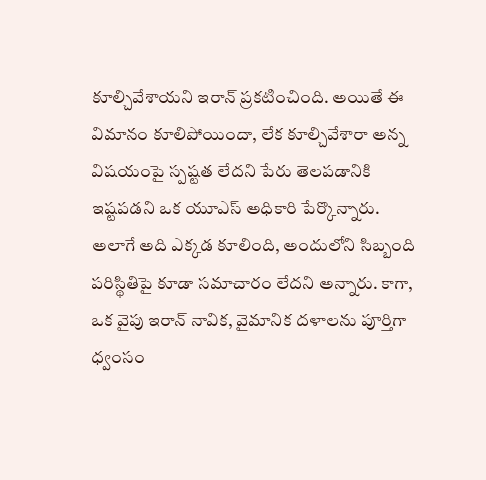కూల్చివేశాయని ఇరాన్ ప్రకటించింది. అయితే ఈ విమానం కూలిపోయిందా, లేక కూల్చివేశారా అన్న విషయంపై స్పష్టత లేదని పేరు తెలపడానికి ఇష్టపడని ఒక యూఎస్ అధికారి పేర్కొన్నారు.
అలాగే అది ఎక్కడ కూలింది, అందులోని సిబ్బంది పరిస్థితిపై కూడా సమాచారం లేదని అన్నారు. కాగా, ఒక వైపు ఇరాన్ నావిక, వైమానిక దళాలను పూర్తిగా ధ్వంసం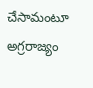చేసామంటూ అగ్రరాజ్యం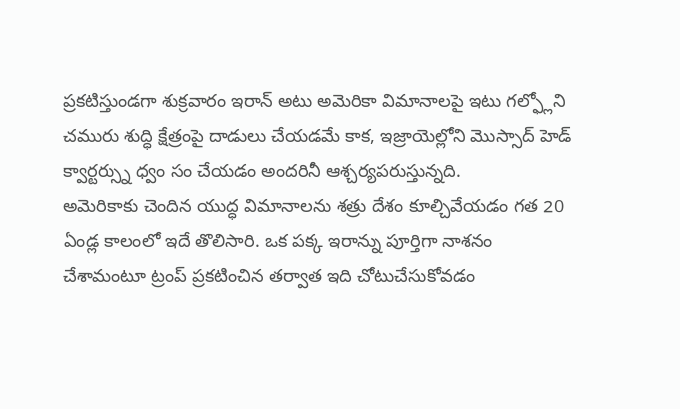ప్రకటిస్తుండగా శుక్రవారం ఇరాన్ అటు అమెరికా విమానాలపై ఇటు గల్ఫ్లోని చమురు శుద్ధి క్షేత్రంపై దాడులు చేయడమే కాక, ఇజ్రాయెల్లోని మొస్సాద్ హెడ్ క్వార్టర్స్ను ధ్వం సం చేయడం అందరినీ ఆశ్చర్యపరుస్తున్నది.
అమెరికాకు చెందిన యుద్ధ విమానాలను శత్రు దేశం కూల్చివేయడం గత 20 ఏండ్ల కాలంలో ఇదే తొలిసారి. ఒక పక్క ఇరాన్ను పూర్తిగా నాశనం చేశామంటూ ట్రంప్ ప్రకటించిన తర్వాత ఇది చోటుచేసుకోవడం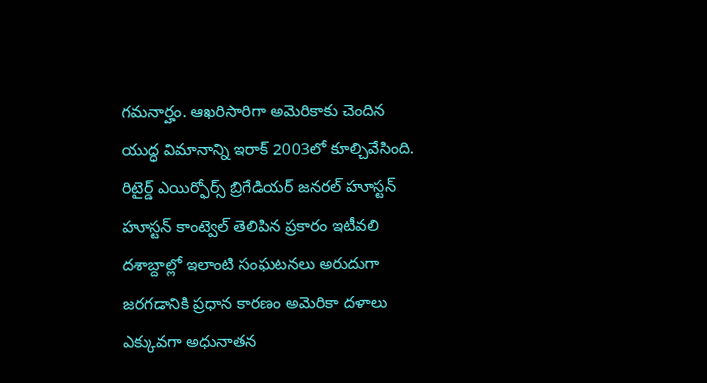గమనార్హం. ఆఖరిసారిగా అమెరికాకు చెందిన యుద్ధ విమానాన్ని ఇరాక్ 2003లో కూల్చివేసింది.
రిటైర్డ్ ఎయిర్ఫోర్స్ బ్రిగేడియర్ జనరల్ హూస్టన్ హూస్టన్ కాంట్వెల్ తెలిపిన ప్రకారం ఇటీవలి దశాబ్దాల్లో ఇలాంటి సంఘటనలు అరుదుగా జరగడానికి ప్రధాన కారణం అమెరికా దళాలు ఎక్కువగా అధునాతన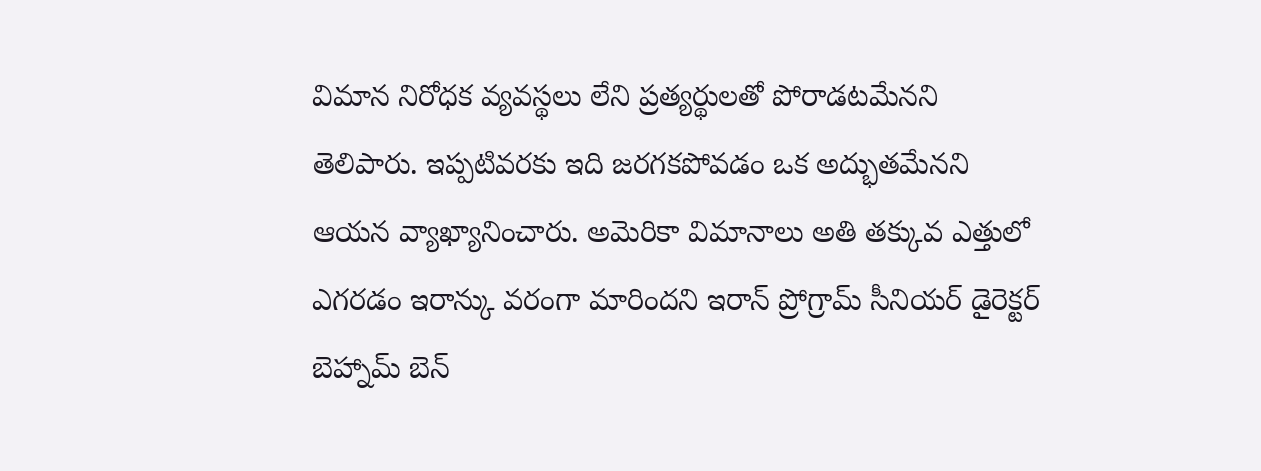విమాన నిరోధక వ్యవస్థలు లేని ప్రత్యర్థులతో పోరాడటమేనని తెలిపారు. ఇప్పటివరకు ఇది జరగకపోవడం ఒక అద్భుతమేనని ఆయన వ్యాఖ్యానించారు. అమెరికా విమానాలు అతి తక్కువ ఎత్తులో ఎగరడం ఇరాన్కు వరంగా మారిందని ఇరాన్ ప్రోగ్రామ్ సీనియర్ డైరెక్టర్ బెహ్నామ్ బెన్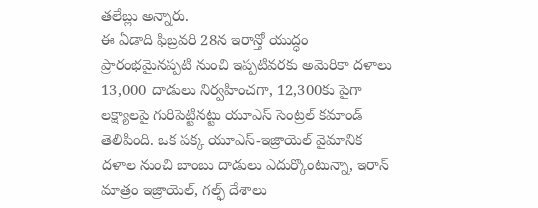తలేబ్లు అన్నారు.
ఈ ఏడాది ఫిబ్రవరి 28న ఇరాన్తో యుద్ధం ప్రారంభమైనప్పటి నుంచి ఇప్పటివరకు అమెరికా దళాలు 13,000 దాడులు నిర్వహించగా, 12,300కు పైగా లక్ష్యాలపై గురిపెట్టినట్టు యూఎస్ సెంట్రల్ కమాండ్ తెలిపింది. ఒక పక్క యూఎస్-ఇజ్రాయెల్ వైమానిక దళాల నుంచి బాంబు దాడులు ఎదుర్కొంటున్నా, ఇరాన్ మాత్రం ఇజ్రాయెల్, గల్ఫ్ దేశాలు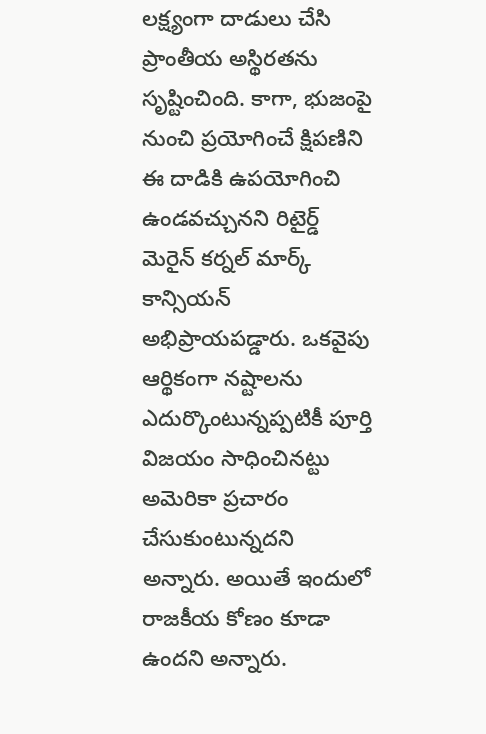లక్ష్యంగా దాడులు చేసి ప్రాంతీయ అస్థిరతను సృష్టించింది. కాగా, భుజంపై నుంచి ప్రయోగించే క్షిపణిని ఈ దాడికి ఉపయోగించి ఉండవచ్చునని రిటైర్డ్ మెరైన్ కర్నల్ మార్క్ కాన్సియన్ అభిప్రాయపడ్డారు. ఒకవైపు ఆర్థికంగా నష్టాలను ఎదుర్కొంటున్నప్పటికీ పూర్తి విజయం సాధించినట్టు అమెరికా ప్రచారం చేసుకుంటున్నదని అన్నారు. అయితే ఇందులో రాజకీయ కోణం కూడా ఉందని అన్నారు.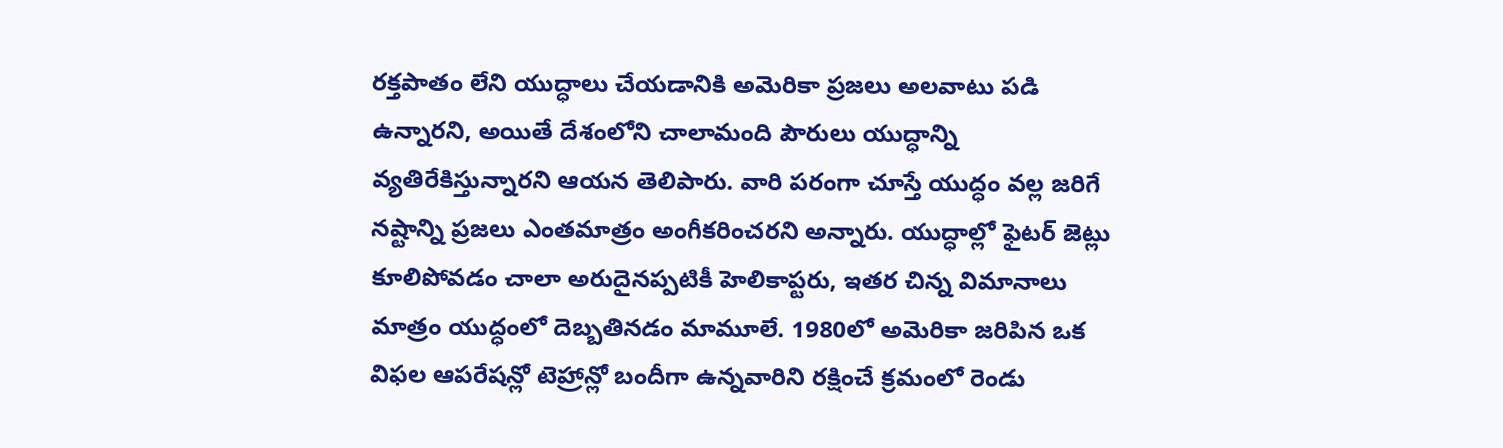రక్తపాతం లేని యుద్ధాలు చేయడానికి అమెరికా ప్రజలు అలవాటు పడి ఉన్నారని, అయితే దేశంలోని చాలామంది పౌరులు యుద్ధాన్ని వ్యతిరేకిస్తున్నారని ఆయన తెలిపారు. వారి పరంగా చూస్తే యుద్ధం వల్ల జరిగే నష్టాన్ని ప్రజలు ఎంతమాత్రం అంగీకరించరని అన్నారు. యుద్ధాల్లో ఫైటర్ జెట్లు కూలిపోవడం చాలా అరుదైనప్పటికీ హెలికాప్టరు, ఇతర చిన్న విమానాలు మాత్రం యుద్ధంలో దెబ్బతినడం మామూలే. 1980లో అమెరికా జరిపిన ఒక విఫల ఆపరేషన్లో టెహ్రాన్లో బందీగా ఉన్నవారిని రక్షించే క్రమంలో రెండు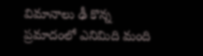విమానాలు ఢీ కొన్న ప్రమాదంలో ఎనిమిది మంది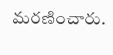మరణించారు.